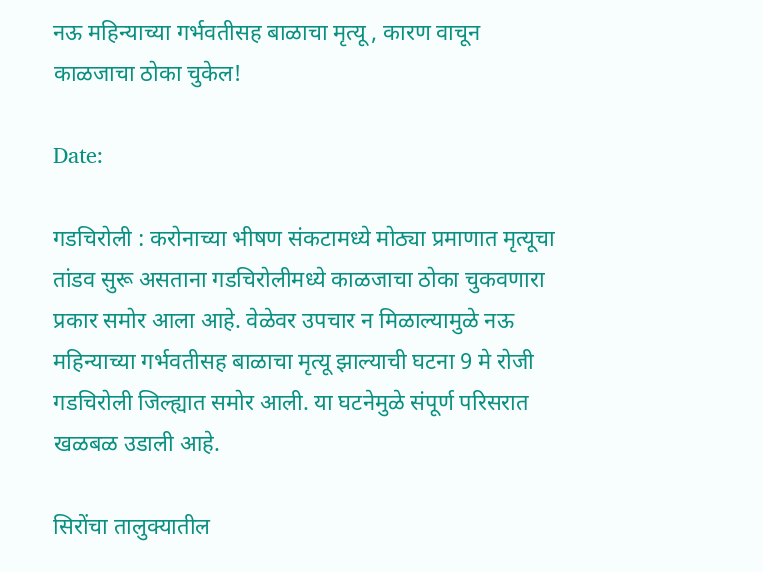नऊ महिन्याच्या गर्भवतीसह बाळाचा मृत्यू , कारण वाचून काळजाचा ठोका चुकेल!

Date:

गडचिरोली : करोनाच्या भीषण संकटामध्ये मोठ्या प्रमाणात मृत्यूचा तांडव सुरू असताना गडचिरोलीमध्ये काळजाचा ठोका चुकवणारा प्रकार समोर आला आहे. वेळेवर उपचार न मिळाल्यामुळे नऊ महिन्याच्या गर्भवतीसह बाळाचा मृत्यू झाल्याची घटना 9 मे रोजी गडचिरोली जिल्ह्यात समोर आली. या घटनेमुळे संपूर्ण परिसरात खळबळ उडाली आहे.

सिरोंचा तालुक्यातील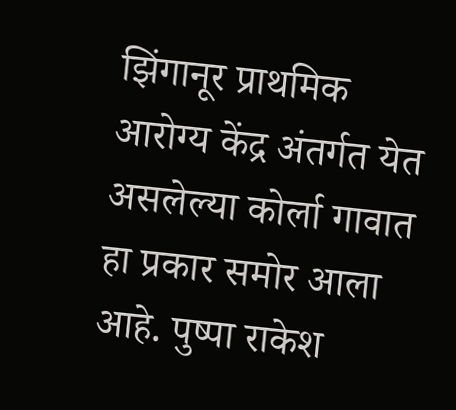झिंगानूर प्राथमिक आरोग्य केंद्र अंतर्गत येत असलेल्या कोर्ला गावात हा प्रकार समोर आला आहे. पुष्पा राकेश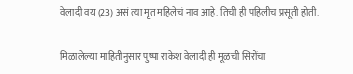वेलादी वय (23) असं त्या मृत महिलेचं नाव आहे. तिची ही पहिलीच प्रसूती होती.

मिळालेल्या माहितीनुसार पुष्पा राकेश वेलादी ही मूळची सिरोंचा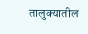तालुक्यातील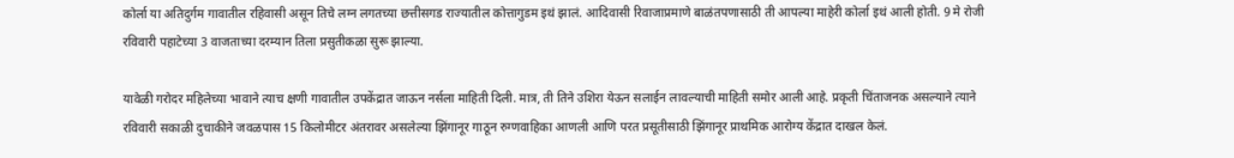कोर्ला या अतिदुर्गम गावातील रहिवासी असून तिचे लग्न लगतच्या छत्तीसगड राज्यातील कोत्तागुडम इथं झालं. आदिवासी रिवाजाप्रमाणे बाळंतपणासाठी ती आपल्या माहेरी कोर्ला इथं आली होती. 9 मे रोजी रविवारी पहाटेच्या 3 वाजताच्या दरम्यान तिला प्रसुतीकळा सुरू झाल्या.

यावेळी गरोदर महिलेच्या भावाने त्याच क्षणी गावातील उपकेंद्रात जाऊन नर्सला माहिती दिली. मात्र, ती तिने उशिरा येऊन सलाईन लावल्याची माहिती समोर आली आहे. प्रकृती चिंताजनक असल्याने त्याने रविवारी सकाळी दुचाकीने जवळपास 15 किलोमीटर अंतरावर असलेल्या झिंगानूर गाठून रुग्णवाहिका आणली आणि परत प्रसूतीसाठी झिंगानूर प्राथमिक आरोग्य केंद्रात दाखल केलं.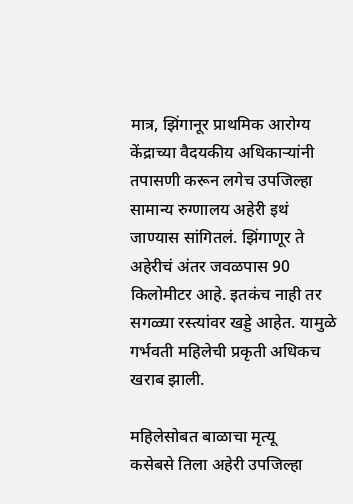मात्र, झिंगानूर प्राथमिक आरोग्य केंद्राच्या वैदयकीय अधिकाऱ्यांनी तपासणी करून लगेच उपजिल्हा सामान्य रुग्णालय अहेरी इथं जाण्यास सांगितलं. झिंगाणूर ते अहेरीचं अंतर जवळपास 90 किलोमीटर आहे. इतकंच नाही तर सगळ्या रस्त्यांवर खड्डे आहेत. यामुळे गर्भवती महिलेची प्रकृती अधिकच खराब झाली.

महिलेसोबत बाळाचा मृत्यू                                                                                                      कसेबसे तिला अहेरी उपजिल्हा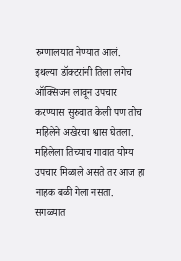रुग्णालयात नेण्यात आलं. इथल्या डॉक्टरांनी तिला लगेच ऑक्सिजन लावून उपचार करण्यास सुरुवात केली पण तोच महिलेने अखेरचा श्वास घेतला. महिलेला तिच्याच गावात योग्य उपचार मिळाले असते तर आज हा नाहक बळी गेला नसता. सगळ्यात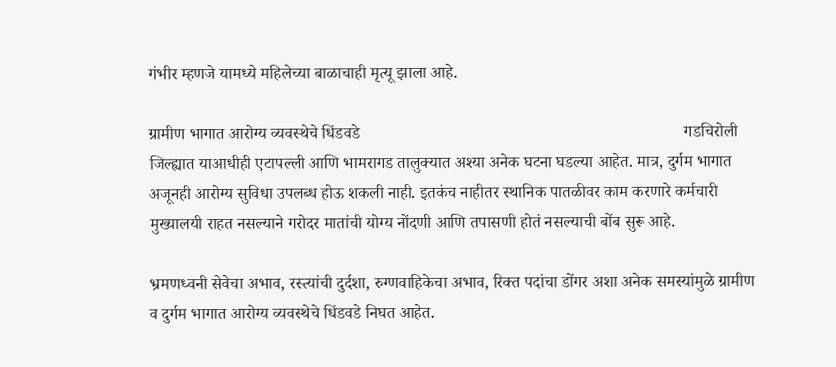गंभीर म्हणजे यामध्ये महिलेच्या बाळाचाही मृत्यू झाला आहे.

ग्रामीण भागात आरोग्य व्यवस्थेचे धिंडवडे                                                                              गडचिरोली जिल्ह्यात याआधीही एटापल्ली आणि भामरागड तालुक्यात अश्या अनेक घटना घडल्या आहेत. मात्र, दुर्गम भागात अजूनही आरोग्य सुविधा उपलब्ध होऊ शकली नाही. इतकंच नाहीतर स्थानिक पातळीवर काम करणारे कर्मचारी मुख्यालयी राहत नसल्याने गरोदर मातांची योग्य नोंदणी आणि तपासणी होतं नसल्याची बोंब सुरू आहे.

भ्रमणध्वनी सेवेचा अभाव, रस्त्यांची दुर्दशा, रुग्णवाहिकेचा अभाव, रिक्त पदांचा डोंगर अशा अनेक समस्यांमुळे ग्रामीण व दुर्गम भागात आरोग्य व्यवस्थेचे धिंडवडे निघत आहेत.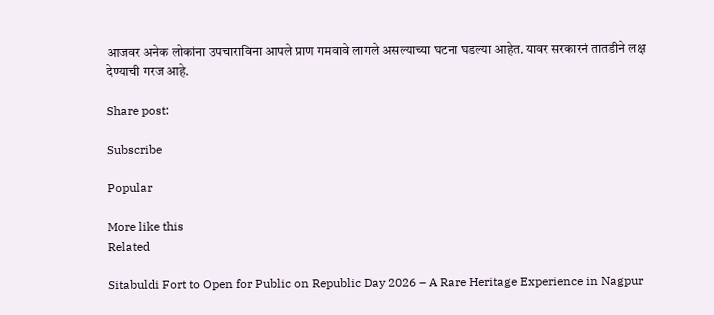आजवर अनेक लोकांना उपचाराविना आपले प्राण गमवावे लागले असल्याच्या घटना घडल्या आहेत. यावर सरकारनं तातडीने लक्ष देण्याची गरज आहे.

Share post:

Subscribe

Popular

More like this
Related

Sitabuldi Fort to Open for Public on Republic Day 2026 – A Rare Heritage Experience in Nagpur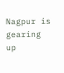Nagpur is gearing up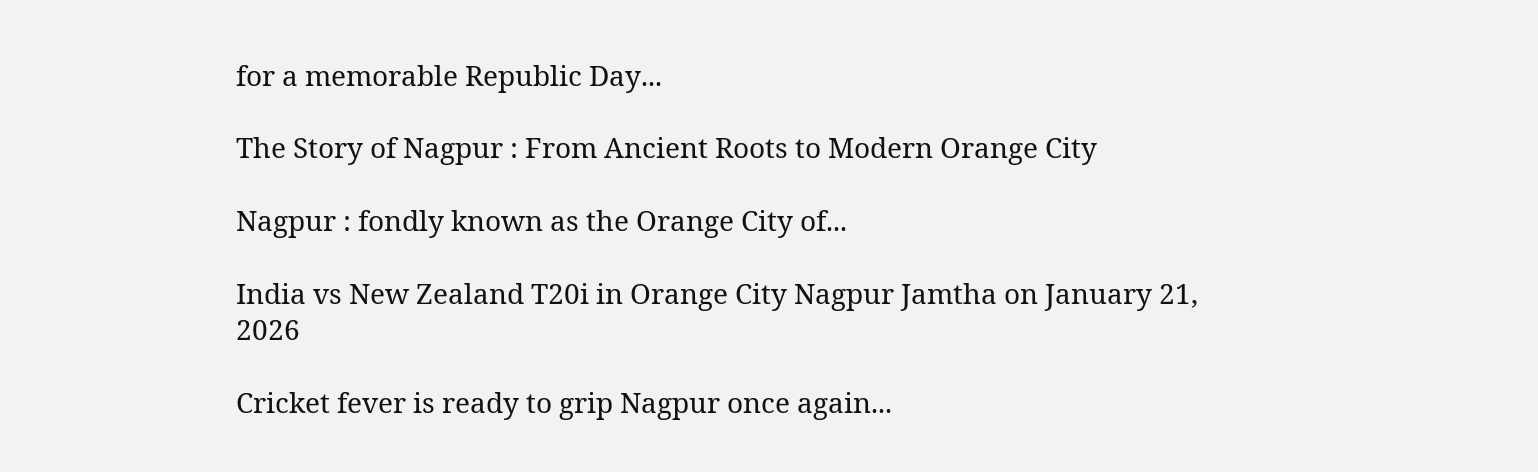for a memorable Republic Day...

The Story of Nagpur : From Ancient Roots to Modern Orange City

Nagpur : fondly known as the Orange City of...

India vs New Zealand T20i in Orange City Nagpur Jamtha on January 21, 2026

Cricket fever is ready to grip Nagpur once again...